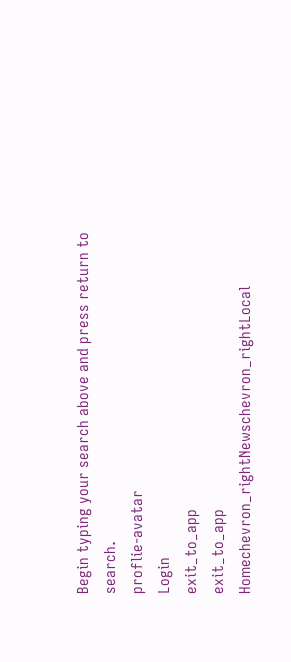Begin typing your search above and press return to search.
proflie-avatar
Login
exit_to_app
exit_to_app
Homechevron_rightNewschevron_rightLocal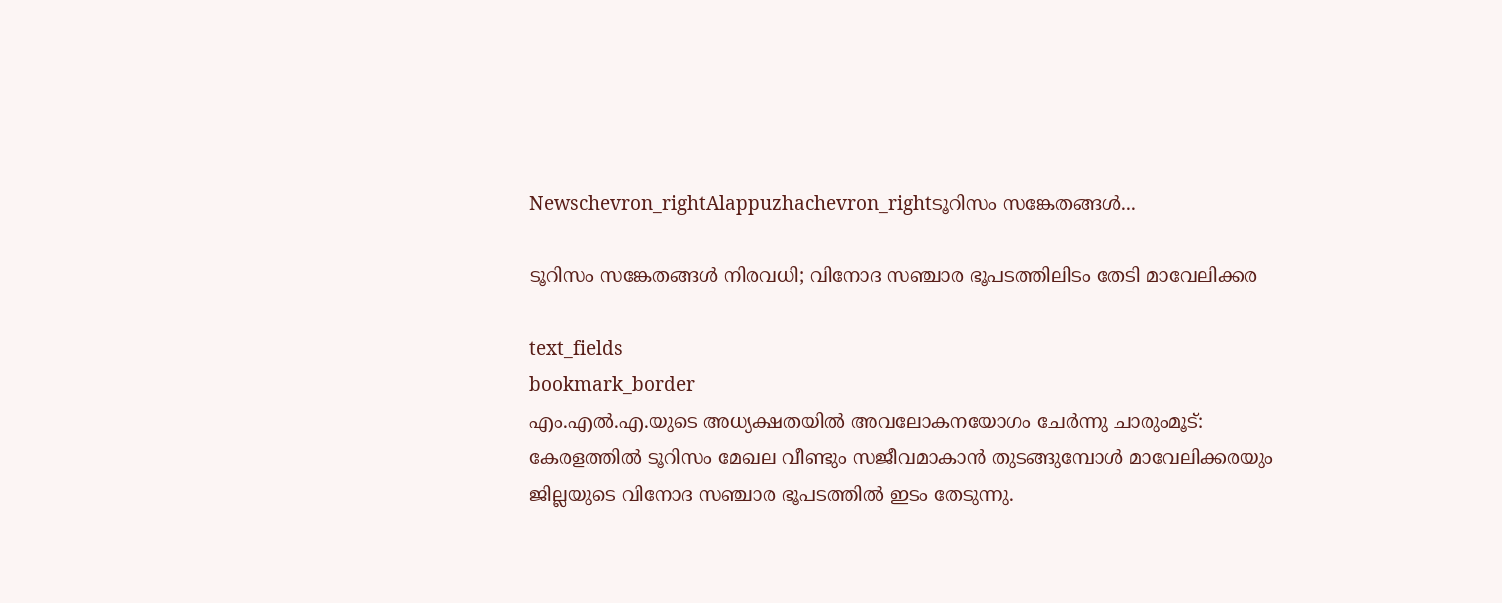Newschevron_rightAlappuzhachevron_rightടൂറിസം സങ്കേതങ്ങൾ...

ടൂറിസം സങ്കേതങ്ങൾ നിരവധി; വിനോദ സഞ്ചാര ഭൂപടത്തിലിടം തേടി മാവേലിക്കര

text_fields
bookmark_border
എം.എൽ.എ.യുടെ അധ്യക്ഷതയിൽ അവലോകനയോഗം ചേർന്നു ചാരുംമൂട്: കേരളത്തിൽ ടൂറിസം മേഖല വീണ്ടും സജീവമാകാൻ തുടങ്ങുമ്പോൾ മാവേലിക്കരയും ജില്ലയുടെ വിനോദ സഞ്ചാര ഭൂപടത്തിൽ ഇടം തേടുന്നു.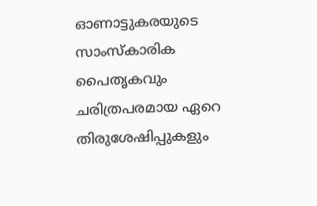ഓണാട്ടുകരയുടെ സാംസ്കാരിക പൈതൃകവും ചരിത്രപരമായ ഏറെ തിരുശേഷിപ്പുകളും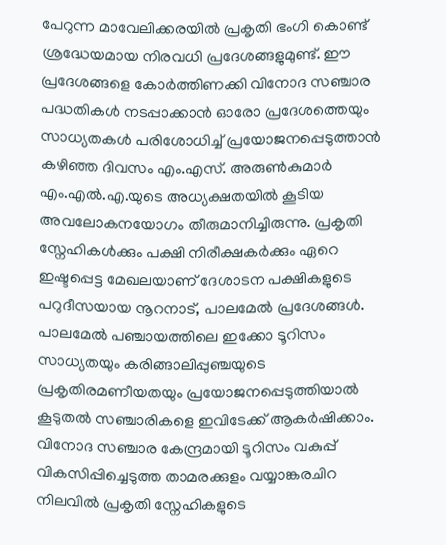പേറുന്ന മാവേലിക്കരയിൽ പ്രകൃതി ഭംഗി കൊണ്ട് ശ്രദ്ധേയമായ നിരവധി പ്രദേശങ്ങളുമുണ്ട്. ഈ പ്രദേശങ്ങളെ കോർത്തിണക്കി വിനോദ സഞ്ചാര പദ്ധതികൾ നടപ്പാക്കാൻ ഓരോ പ്രദേശത്തെയും സാധ്യതകൾ പരിശോധിച്ച് പ്രയോജനപ്പെടുത്താൻ കഴിഞ്ഞ ദിവസം എം.എസ്. അരുൺകുമാർ എം.എൽ.എ.യുടെ അധ്യക്ഷതയിൽ കൂടിയ അവലോകനയോഗം തീരുമാനിച്ചിരുന്നു. പ്രകൃതി സ്നേഹികൾക്കും പക്ഷി നിരീക്ഷകർക്കും ഏറെ ഇഷ്ടപ്പെട്ട മേഖലയാണ് ദേശാടന പക്ഷികളുടെ പറുദീസയായ നൂറനാട്, പാലമേൽ പ്രദേശങ്ങൾ. പാലമേൽ പഞ്ചായത്തിലെ ഇക്കോ ടൂറിസം സാധ്യതയും കരിങ്ങാലിപ്പുഞ്ചയുടെ പ്രകൃതിരമണീയതയും പ്രയോജനപ്പെടുത്തിയാൽ കൂടുതൽ സഞ്ചാരികളെ ഇവിടേക്ക് ആകർഷിക്കാം. വിനോദ സഞ്ചാര കേന്ദ്രമായി ടൂറിസം വകുപ്പ് വികസിപ്പിച്ചെടുത്ത താമരക്കുളം വയ്യാങ്കരചിറ നിലവിൽ പ്രകൃതി സ്നേഹികളുടെ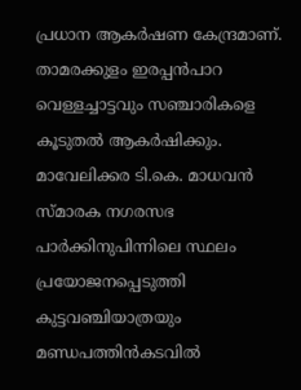പ്രധാന ആകർഷണ കേന്ദ്രമാണ്. താമരക്കുളം ഇരപ്പൻപാറ വെള്ളച്ചാട്ടവും സഞ്ചാരികളെ കൂടുതൽ ആകർഷിക്കും. മാവേലിക്കര ടി.കെ. മാധവൻ സ്മാരക നഗരസഭ പാർക്കിനുപിന്നിലെ സ്ഥലം പ്രയോജനപ്പെടുത്തി കുട്ടവഞ്ചിയാത്രയും മണ്ഡപത്തിൻകടവിൽ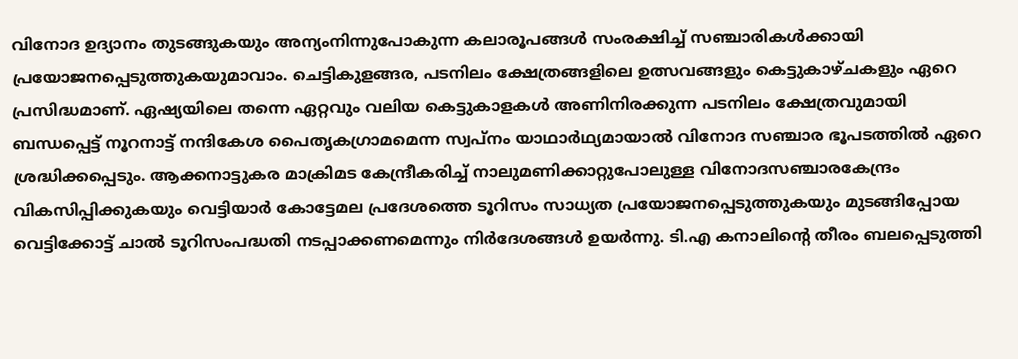വിനോദ ഉദ്യാനം തുടങ്ങുകയും അന്യംനിന്നുപോകുന്ന കലാരൂപങ്ങൾ സംരക്ഷിച്ച് സഞ്ചാരികൾക്കായി പ്രയോജനപ്പെടുത്തുകയുമാവാം. ചെട്ടികുളങ്ങര, പടനിലം ക്ഷേത്രങ്ങളിലെ ഉത്സവങ്ങളും കെട്ടുകാഴ്ചകളും ഏറെ പ്രസിദ്ധമാണ്. ഏഷ്യയിലെ തന്നെ ഏറ്റവും വലിയ കെട്ടുകാളകൾ അണിനിരക്കുന്ന പടനിലം ക്ഷേത്രവുമായി ബന്ധപ്പെട്ട് നൂറനാട്ട് നന്ദികേശ പൈതൃകഗ്രാമമെന്ന സ്വപ്നം യാഥാർഥ്യമായാൽ വിനോദ സഞ്ചാര ഭൂപടത്തിൽ ഏറെ ശ്രദ്ധിക്കപ്പെടും. ആക്കനാട്ടുകര മാക്രിമട കേന്ദ്രീകരിച്ച് നാലുമണിക്കാറ്റുപോലുള്ള വിനോദസഞ്ചാരകേന്ദ്രം വികസിപ്പിക്കുകയും വെട്ടിയാർ കോട്ടേമല പ്രദേശത്തെ ടൂറിസം സാധ്യത പ്രയോജനപ്പെടുത്തുകയും മുടങ്ങിപ്പോയ വെട്ടിക്കോട്ട് ചാൽ ടൂറിസംപദ്ധതി നടപ്പാക്കണമെന്നും നിർദേശങ്ങൾ ഉയർന്നു. ടി.എ കനാലിന്‍റെ തീരം ബലപ്പെടുത്തി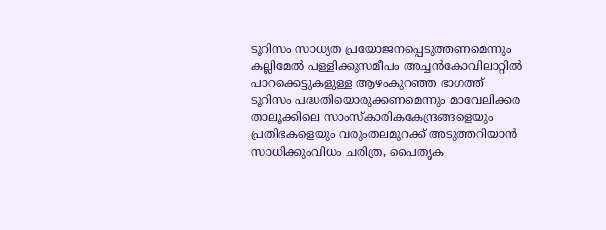ടൂറിസം സാധ്യത പ്രയോജനപ്പെടുത്തണമെന്നും കല്ലിമേൽ പള്ളിക്കുസമീപം അച്ചൻകോവിലാറ്റിൽ പാറക്കെട്ടുകളുള്ള ആഴംകുറഞ്ഞ ഭാഗത്ത്‌ ടൂറിസം പദ്ധതിയൊരുക്കണമെന്നും മാവേലിക്കര താലൂക്കിലെ സാംസ്കാരികകേന്ദ്രങ്ങളെയും പ്രതിഭകളെയും വരുംതലമുറക്ക്‌ അടുത്തറിയാൻ സാധിക്കുംവിധം ചരിത്ര, പൈതൃക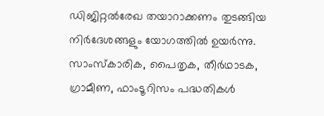ഡിജിറ്റൽരേഖ തയാറാക്കണം തുടങ്ങിയ നിർദേശങ്ങളും യോഗത്തിൽ ഉയർന്നു. സാംസ്കാരിക, പൈതൃക, തീർഥാടക, ഗ്രാമീണ, ഫാംടൂറിസം പദ്ധതികൾ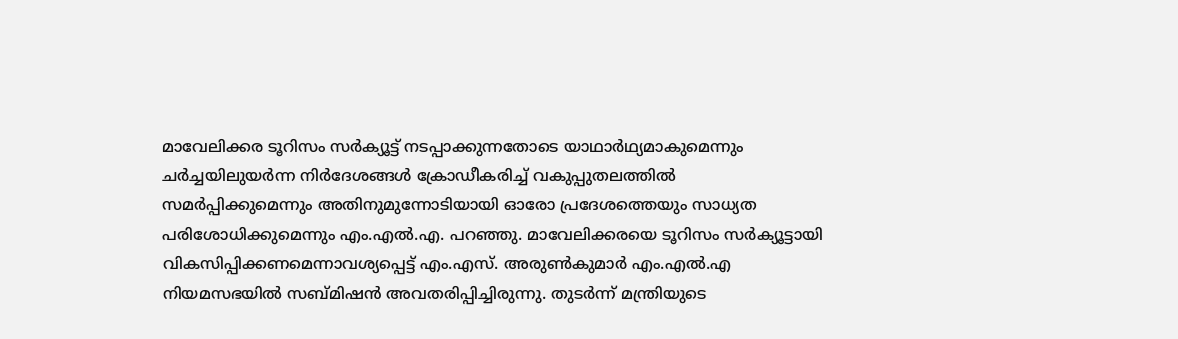മാവേലിക്കര ടൂറിസം സർക്യൂട്ട് നടപ്പാക്കുന്നതോടെ യാഥാർഥ്യമാകുമെന്നും ചർച്ചയിലുയർന്ന നിർദേശങ്ങൾ ക്രോഡീകരിച്ച്‌ വകുപ്പുതലത്തിൽ സമർപ്പിക്കുമെന്നും അതിനുമുന്നോടിയായി ഓരോ പ്രദേശത്തെയും സാധ്യത പരിശോധിക്കുമെന്നും എം.എൽ.എ. പറഞ്ഞു. മാവേലിക്കരയെ ടൂറിസം സർക്യൂട്ടായി വികസിപ്പിക്കണമെന്നാവശ്യപ്പെട്ട് എം.എസ്. അരുൺകുമാർ എം.എൽ.എ നിയമസഭയിൽ സബ്മിഷൻ അവതരിപ്പിച്ചിരുന്നു. തുടർന്ന് മന്ത്രിയുടെ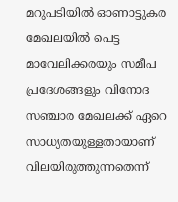മറുപടിയിൽ ഓണാട്ടുകര മേഖലയിൽ പെട്ട മാവേലിക്കരയും സമീപ പ്രദേശങ്ങളും വിനോദ സഞ്ചാര മേഖലക്ക് ഏറെ സാധ്യതയുള്ളതായാണ് വിലയിരുത്തുന്നതെന്ന്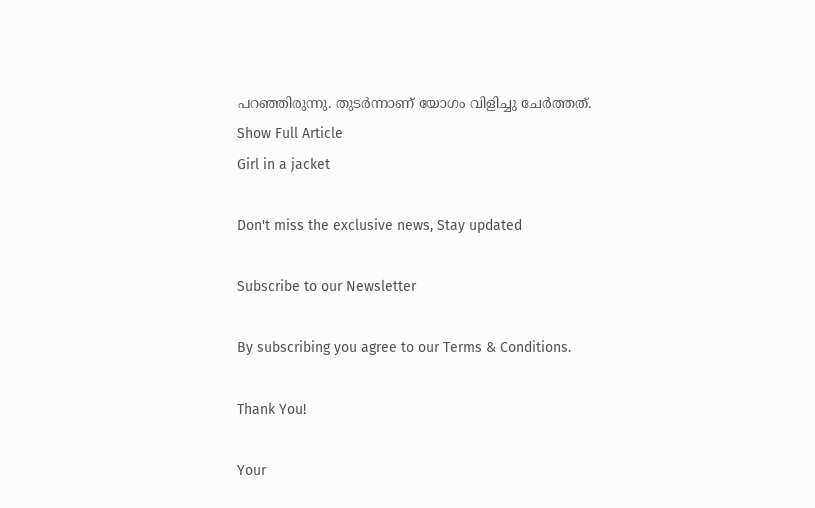പറഞ്ഞിരുന്നു. തുടർന്നാണ് യോഗം വിളിച്ചു ചേർത്തത്.
Show Full Article
Girl in a jacket

Don't miss the exclusive news, Stay updated

Subscribe to our Newsletter

By subscribing you agree to our Terms & Conditions.

Thank You!

Your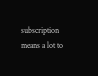subscription means a lot to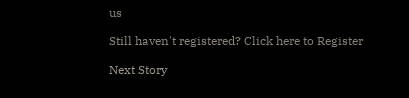us

Still haven't registered? Click here to Register

Next Story